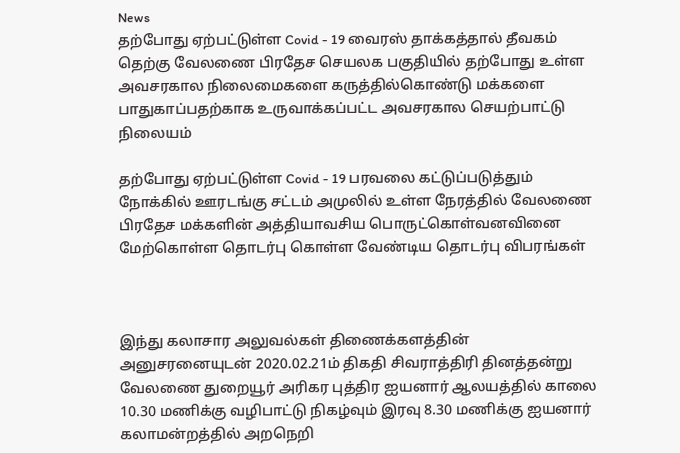News
தற்போது ஏற்பட்டுள்ள Covid - 19 வைரஸ் தாக்கத்தால் தீவகம் தெற்கு வேலணை பிரதேச செயலக பகுதியில் தற்போது உள்ள அவசரகால நிலைமைகளை கருத்தில்கொண்டு மக்களை பாதுகாப்பதற்காக உருவாக்கப்பட்ட அவசரகால செயற்பாட்டு நிலையம்

தற்போது ஏற்பட்டுள்ள Covid - 19 பரவலை கட்டுப்படுத்தும் நோக்கில் ஊரடங்கு சட்டம் அமுலில் உள்ள நேரத்தில் வேலணை பிரதேச மக்களின் அத்தியாவசிய பொருட்கொள்வனவினை மேற்கொள்ள தொடர்பு கொள்ள வேண்டிய தொடர்பு விபரங்கள்



இந்து கலாசார அலுவல்கள் திணைக்களத்தின் அனுசரனையுடன் 2020.02.21ம் திகதி சிவராத்திரி தினத்தன்று வேலணை துறையூர் அரிகர புத்திர ஐயனார் ஆலயத்தில் காலை 10.30 மணிக்கு வழிபாட்டு நிகழ்வும் இரவு 8.30 மணிக்கு ஐயனார் கலாமன்றத்தில் அறநெறி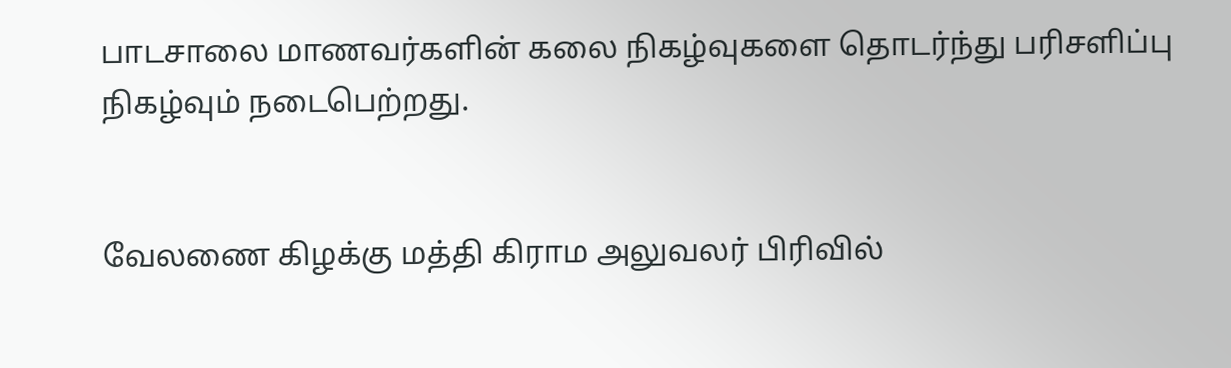பாடசாலை மாணவர்களின் கலை நிகழ்வுகளை தொடர்ந்து பரிசளிப்பு நிகழ்வும் நடைபெற்றது.


வேலணை கிழக்கு மத்தி கிராம அலுவலர் பிரிவில்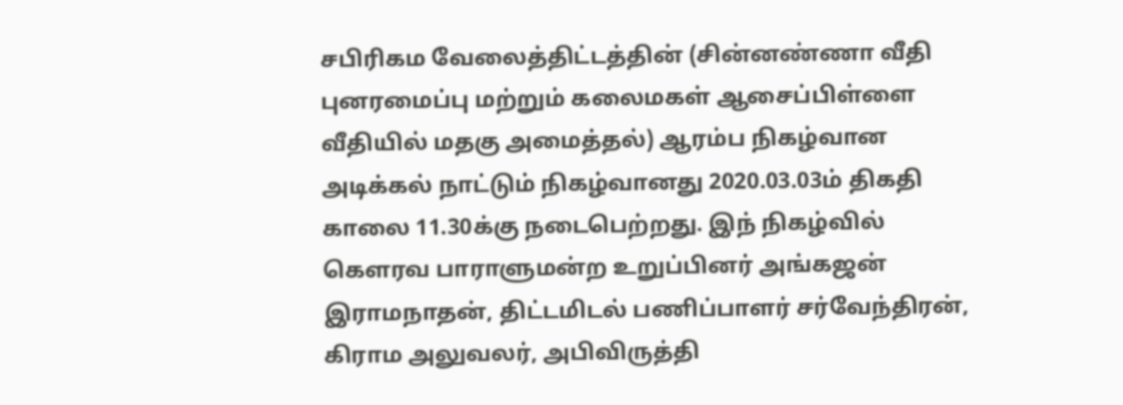சபிரிகம வேலைத்திட்டத்தின் (சின்னண்ணா வீதி புனரமைப்பு மற்றும் கலைமகள் ஆசைப்பிள்ளை வீதியில் மதகு அமைத்தல்) ஆரம்ப நிகழ்வான அடிக்கல் நாட்டும் நிகழ்வானது 2020.03.03ம் திகதி காலை 11.30க்கு நடைபெற்றது. இந் நிகழ்வில் கௌரவ பாராளுமன்ற உறுப்பினர் அங்கஜன் இராமநாதன், திட்டமிடல் பணிப்பாளர் சர்வேந்திரன், கிராம அலுவலர், அபிவிருத்தி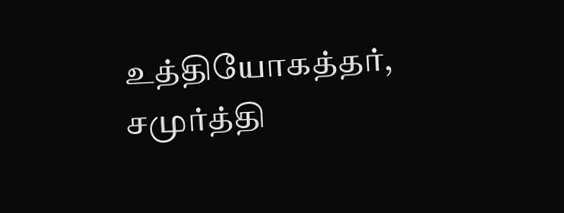உத்தியோகத்தர், சமுர்த்தி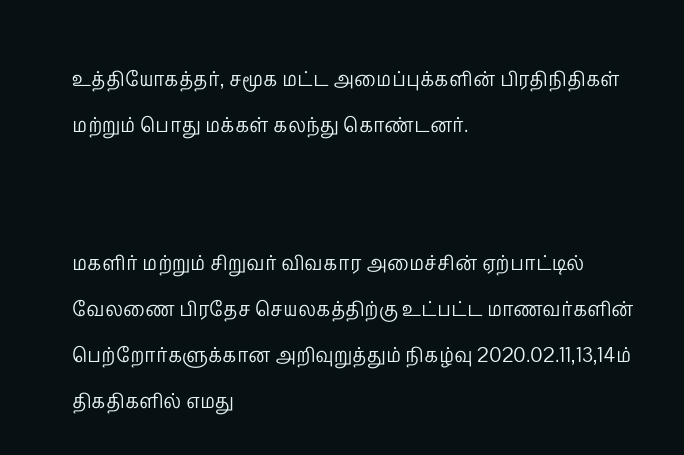உத்தியோகத்தர், சமூக மட்ட அமைப்புக்களின் பிரதிநிதிகள் மற்றும் பொது மக்கள் கலந்து கொண்டனர்.


மகளிர் மற்றும் சிறுவர் விவகார அமைச்சின் ஏற்பாட்டில் வேலணை பிரதேச செயலகத்திற்கு உட்பட்ட மாணவர்களின் பெற்றோர்களுக்கான அறிவுறுத்தும் நிகழ்வு 2020.02.11,13,14ம் திகதிகளில் எமது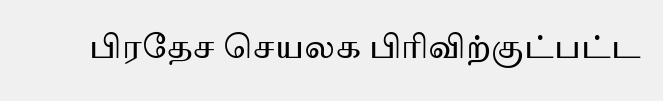பிரதேச செயலக பிரிவிற்குட்பட்ட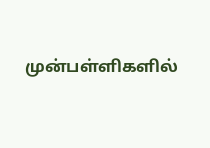முன்பள்ளிகளில்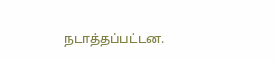நடாத்தப்பட்டன.